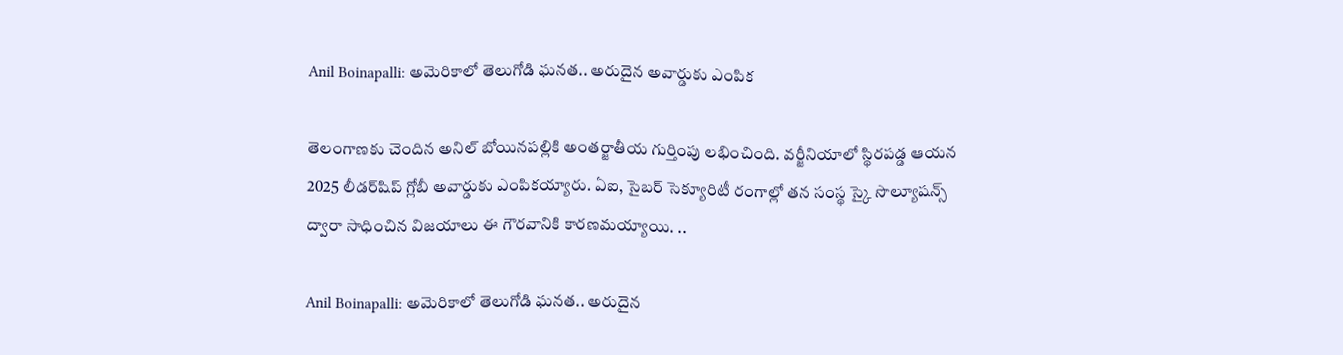Anil Boinapalli: అమెరికాలో తెలుగోడి ఘనత.. అరుదైన అవార్డుకు ఎంపిక

తెలంగాణకు చెందిన అనిల్ బోయినపల్లికి అంతర్జాతీయ గుర్తింపు లభించింది. వర్జీనియాలో స్థిరపడ్డ ఆయన 2025 లీడర్‌షిప్‌ గ్లోబీ అవార్డుకు ఎంపికయ్యారు. ఏఐ, సైబర్‌ సెక్యూరిటీ రంగాల్లో తన సంస్థ స్కై సొల్యూషన్స్‌ ద్వారా సాధించిన విజయాలు ఈ గౌరవానికి కారణమయ్యాయి. ..

Anil Boinapalli: అమెరికాలో తెలుగోడి ఘనత.. అరుదైన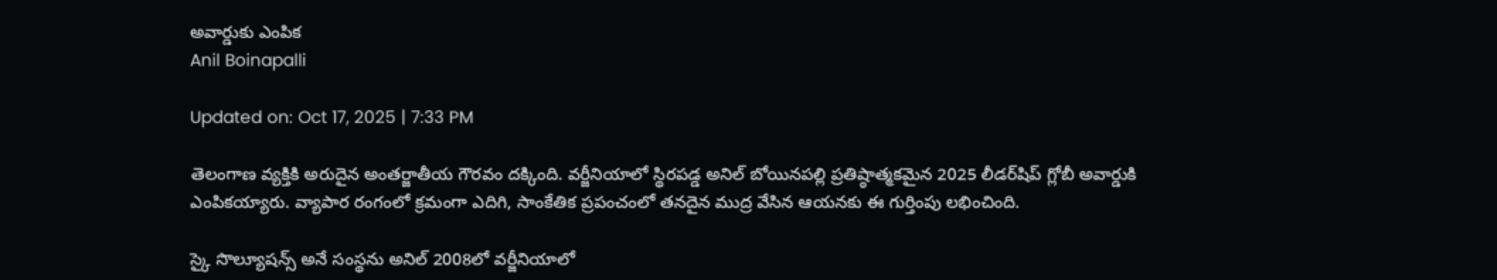అవార్డుకు ఎంపిక
Anil Boinapalli

Updated on: Oct 17, 2025 | 7:33 PM

తెలంగాణ వ్యక్తికి అరుదైన అంతర్జాతీయ గౌరవం దక్కింది. వర్జీనియాలో స్థిరపడ్డ అనిల్ బోయినపల్లి ప్రతిష్ఠాత్మకమైన 2025 లీడర్‌షిప్ గ్లోబీ అవార్డుకి ఎంపికయ్యారు. వ్యాపార రంగంలో క్రమంగా ఎదిగి, సాంకేతిక ప్రపంచంలో తనదైన ముద్ర వేసిన ఆయనకు ఈ గుర్తింపు లభించింది.

స్కై సొల్యూషన్స్‌ అనే సంస్థను అనిల్ 2008లో వర్జీనియాలో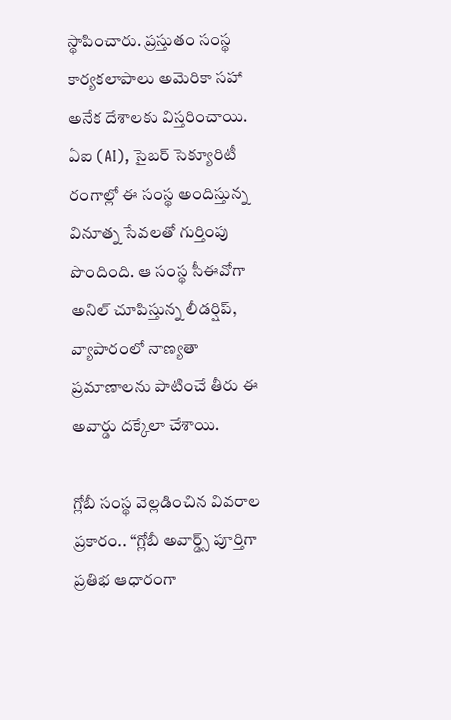స్థాపించారు. ప్రస్తుతం సంస్థ కార్యకలాపాలు అమెరికా సహా అనేక దేశాలకు విస్తరించాయి. ఏఐ (AI), సైబర్‌ సెక్యూరిటీ రంగాల్లో ఈ సంస్థ అందిస్తున్న వినూత్న సేవలతో గుర్తింపు పొందింది. ఆ సంస్థ సీఈవోగా అనిల్ చూపిస్తున్న లీడర్షిప్, వ్యాపారంలో నాణ్యతా ప్రమాణాలను పాటించే తీరు ఈ అవార్డు దక్కేలా చేశాయి.

గ్లోబీ సంస్థ వెల్లడించిన వివరాల ప్రకారం.. “గ్లోబీ అవార్డ్స్‌ పూర్తిగా ప్రతిభ ఆధారంగా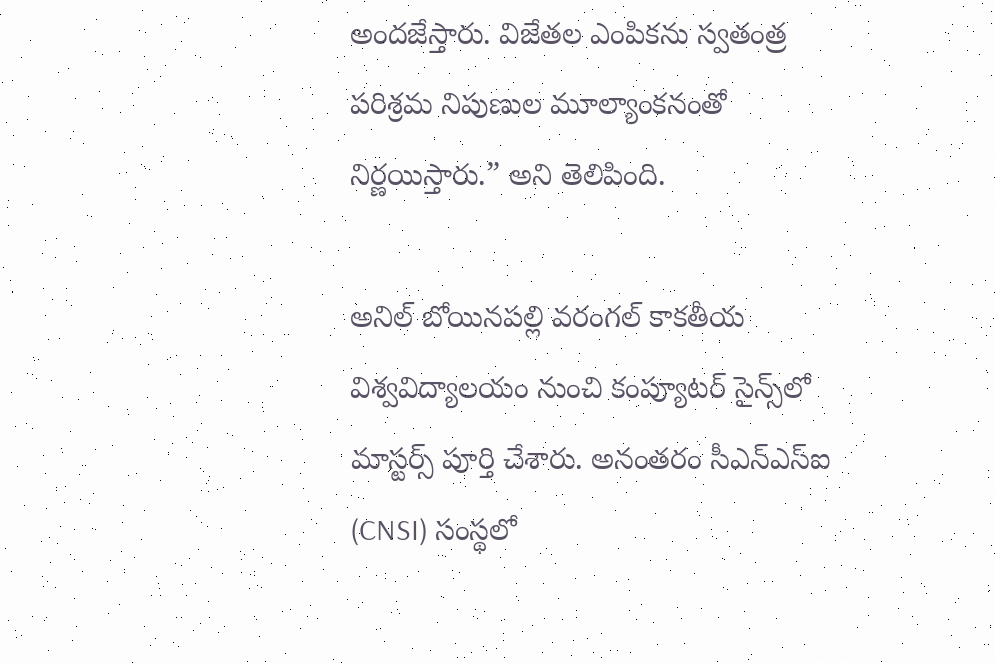అందజేస్తారు. విజేతల ఎంపికను స్వతంత్ర పరిశ్రమ నిపుణుల మూల్యాంకనంతో నిర్ణయిస్తారు.” అని తెలిపింది.

అనిల్ బోయినపల్లి వరంగల్‌ కాకతీయ విశ్వవిద్యాలయం నుంచి కంప్యూటర్‌ సైన్స్‌లో మాస్టర్స్‌ పూర్తి చేశారు. అనంతరం సీఎన్‌ఎస్‌ఐ (CNSI) సంస్థలో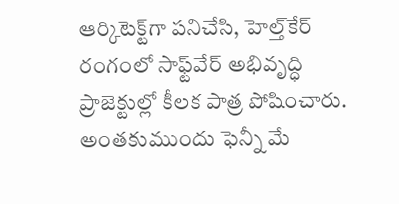ఆర్కిటెక్ట్‌గా పనిచేసి, హెల్త్‌కేర్‌ రంగంలో సాఫ్ట్‌వేర్‌ అభివృద్ధి ప్రాజెక్టుల్లో కీలక పాత్ర పోషించారు. అంతకుముందు ఫెన్నీ మే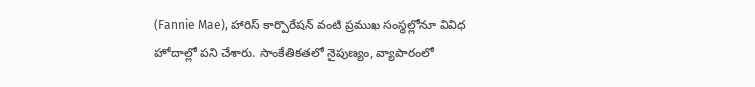(Fannie Mae), హారిస్ కార్పొరేషన్‌ వంటి ప్రముఖ సంస్థల్లోనూ వివిధ హోదాల్లో పని చేశారు. సాంకేతికతలో నైపుణ్యం, వ్యాపారంలో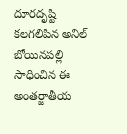దూరదృష్టి కలగలిపిన అనిల్‌ బోయినపల్లి సాధించిన ఈ అంతర్జాతీయ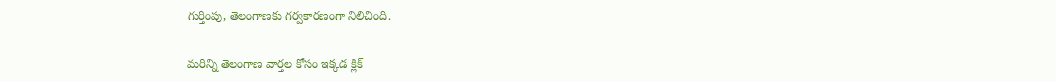గుర్తింపు, తెలంగాణకు గర్వకారణంగా నిలిచింది.

మరిన్ని తెలంగాణ వార్తల కోసం ఇక్కడ క్లిక్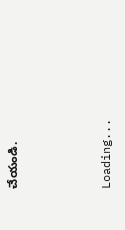చేయండి.



Loading...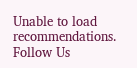Unable to load recommendations.
Follow Us